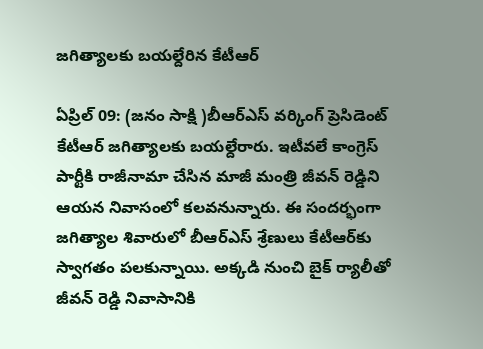జగిత్యాలకు బయల్దేరిన కేటీఆర్

ఏప్రిల్ 09: (జనం సాక్షి )బీఆర్ఎస్ వర్కింగ్ ప్రెసిడెంట్ కేటీఆర్ జగిత్యాలకు బయల్దేరారు. ఇటీవలే కాంగ్రెస్‌ పార్టీకి రాజీనామా చేసిన మాజీ మంత్రి జీవన్ రెడ్డిని ఆయన నివాసంలో కలవనున్నారు. ఈ సందర్భంగా జగిత్యాల శివారులో బీఆర్ఎస్ శ్రేణులు కేటీఆర్‌కు స్వాగతం పలకున్నాయి. అక్కడి నుంచి బైక్ ర్యాలీతో జీవన్ రెడ్డి నివాసానికి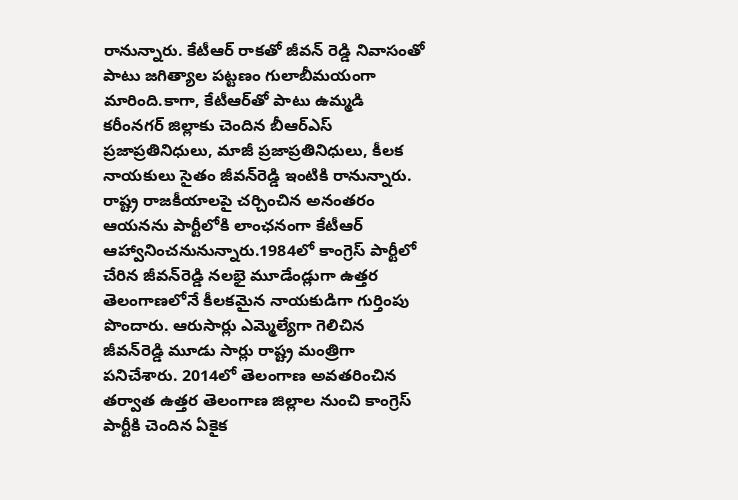రానున్నారు. కేటీఆర్ రాకతో జీవన్ రెడ్డి నివాసంతో పాటు జగిత్యాల పట్టణం గులాబీమయంగా మారింది.కాగా, కేటీఆర్‌తో పాటు ఉమ్మడి కరీంనగర్‌ జిల్లాకు చెందిన బీఆర్‌ఎస్‌ ప్రజాప్రతినిధులు, మాజీ ప్రజాప్రతినిధులు, కీలక నాయకులు సైతం జీవన్‌రెడ్డి ఇంటికి రానున్నారు. రాష్ట్ర రాజకీయాలపై చర్చించిన అనంతరం ఆయనను పార్టీలోకి లాంఛనంగా కేటీఆర్‌ ఆహ్వానించనునున్నారు.1984లో కాంగ్రెస్‌ పార్టీలో చేరిన జీవన్‌రెడ్డి నలభై మూడేండ్లుగా ఉత్తర తెలంగాణలోనే కీలకమైన నాయకుడిగా గుర్తింపు పొందారు. ఆరుసార్లు ఎమ్మెల్యేగా గెలిచిన జీవన్‌రెడ్డి మూడు సార్లు రాష్ట్ర మంత్రిగా పనిచేశారు. 2014లో తెలంగాణ అవతరించిన తర్వాత ఉత్తర తెలంగాణ జిల్లాల నుంచి కాంగ్రెస్‌ పార్టీకి చెందిన ఏకైక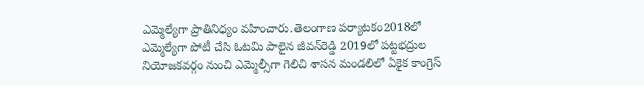ఎమ్మెల్యేగా ప్రాతినిధ్యం వహించారు.తెలంగాణ పర్యాటకం2018లో ఎమ్మెల్యేగా పోటీ చేసి ఓటమి పాలైన జీవన్‌రెడ్డి 2019లో పట్టభద్రుల నియోజకవర్గం నుంచి ఎమ్మెల్సీగా గెలిచి శాసన మండలిలో ఏకైక కాంగ్రెస్‌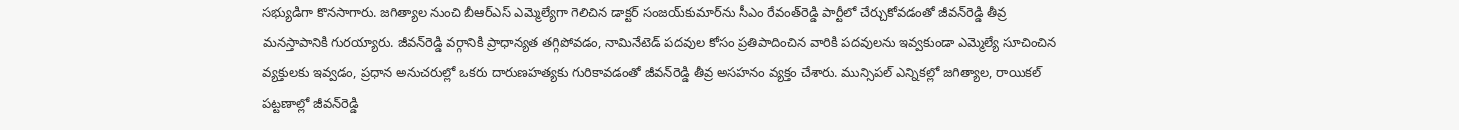సభ్యుడిగా కొనసాగారు. జగిత్యాల నుంచి బీఆర్‌ఎస్‌ ఎమ్మెల్యేగా గెలిచిన డాక్టర్‌ సంజయ్‌కుమార్‌ను సీఎం రేవంత్‌రెడ్డి పార్టీలో చేర్చుకోవడంతో జీవన్‌రెడ్డి తీవ్ర మనస్తాపానికి గురయ్యారు. జీవన్‌రెడ్డి వర్గానికి ప్రాధాన్యత తగ్గిపోవడం, నామినేటెడ్‌ పదవుల కోసం ప్రతిపాదించిన వారికి పదవులను ఇవ్వకుండా ఎమ్మెల్యే సూచించిన వ్యక్తులకు ఇవ్వడం, ప్రధాన అనుచరుల్లో ఒకరు దారుణహత్యకు గురికావడంతో జీవన్‌రెడ్డి తీవ్ర అసహనం వ్యక్తం చేశారు. మున్సిపల్‌ ఎన్నికల్లో జగిత్యాల, రాయికల్‌ పట్టణాల్లో జీవన్‌రెడ్డి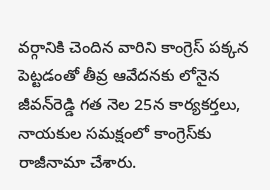వర్గానికి చెందిన వారిని కాంగ్రెస్‌ పక్కన పెట్టడంతో తీవ్ర ఆవేదనకు లోనైన జీవన్‌రెడ్డి గత నెల 25న కార్యకర్తలు, నాయకుల సమక్షంలో కాంగ్రెస్‌కు రాజీనామా చేశారు.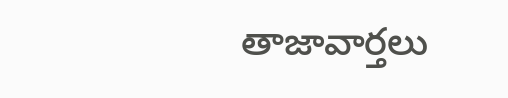తాజావార్తలు